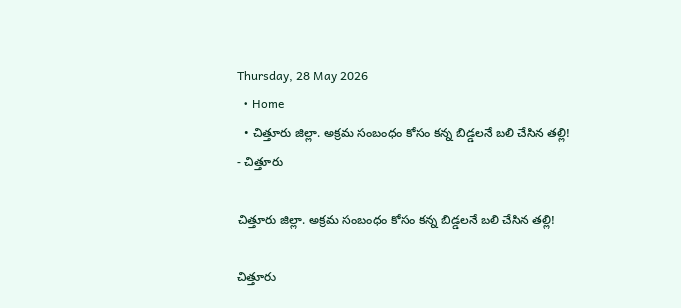Thursday, 28 May 2026
  • Home
  • చిత్తూరు జిల్లా. అక్రమ సంబంధం కోసం కన్న బిడ్డలనే బలి చేసిన తల్లి!
- చిత్తూరు

చిత్తూరు జిల్లా. అక్రమ సంబంధం కోసం కన్న బిడ్డలనే బలి చేసిన తల్లి!

చిత్తూరు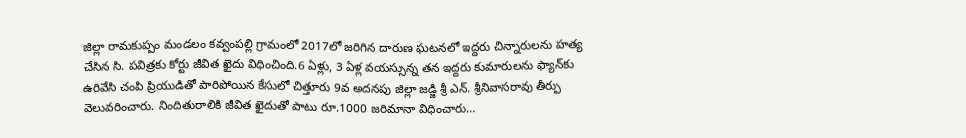జిల్లా రామకుప్పం మండలం కవ్వంపల్లి గ్రామంలో 2017లో జరిగిన దారుణ ఘటనలో ఇద్దరు చిన్నారులను హత్య చేసిన సి. పవిత్రకు కోర్టు జీవిత ఖైదు విధించింది.6 ఏళ్లు, 3 ఏళ్ల వయస్సున్న తన ఇద్దరు కుమారులను ఫ్యాన్‌కు ఉరివేసి చంపి ప్రియుడితో పారిపోయిన కేసులో చిత్తూరు 9వ అదనపు జిల్లా జడ్జి శ్రీ ఎన్. శ్రీనివాసరావు తీర్పు వెలువరించారు. నిందితురాలికి జీవిత ఖైదుతో పాటు రూ.1000 జరిమానా విధించారు…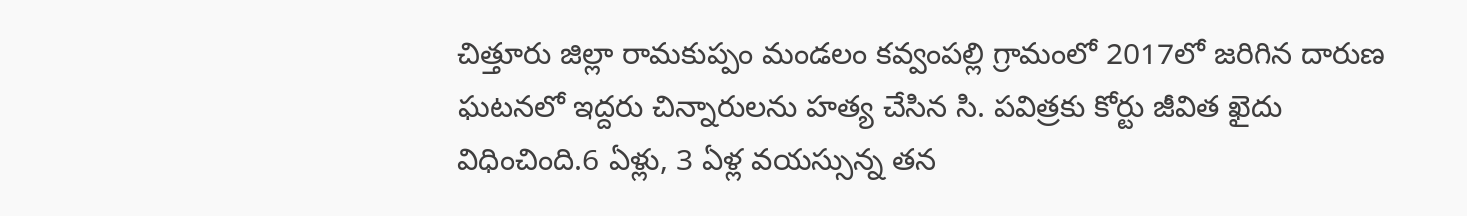చిత్తూరు జిల్లా రామకుప్పం మండలం కవ్వంపల్లి గ్రామంలో 2017లో జరిగిన దారుణ ఘటనలో ఇద్దరు చిన్నారులను హత్య చేసిన సి. పవిత్రకు కోర్టు జీవిత ఖైదు విధించింది.6 ఏళ్లు, 3 ఏళ్ల వయస్సున్న తన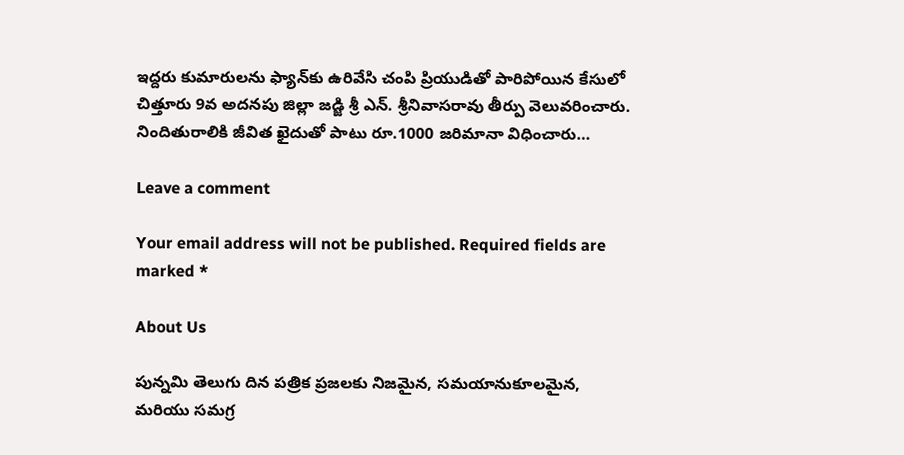ఇద్దరు కుమారులను ఫ్యాన్‌కు ఉరివేసి చంపి ప్రియుడితో పారిపోయిన కేసులో చిత్తూరు 9వ అదనపు జిల్లా జడ్జి శ్రీ ఎన్. శ్రీనివాసరావు తీర్పు వెలువరించారు. నిందితురాలికి జీవిత ఖైదుతో పాటు రూ.1000 జరిమానా విధించారు…

Leave a comment

Your email address will not be published. Required fields are marked *

About Us

పున్నమి తెలుగు దిన పత్రిక ప్రజలకు నిజమైన, సమయానుకూలమైన, మరియు సమగ్ర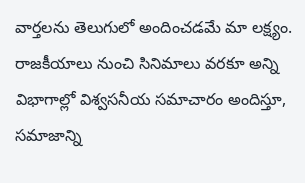వార్తలను తెలుగులో అందించడమే మా లక్ష్యం.
రాజకీయాలు నుంచి సినిమాలు వరకూ అన్ని విభాగాల్లో విశ్వసనీయ సమాచారం అందిస్తూ, సమాజాన్ని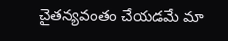చైతన్యవంతం చేయడమే మా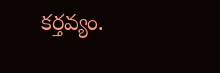కర్తవ్యం.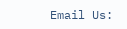Email Us: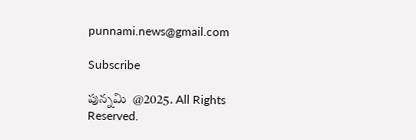punnami.news@gmail.com

Subscribe

పున్నమి  @2025. All Rights Reserved.